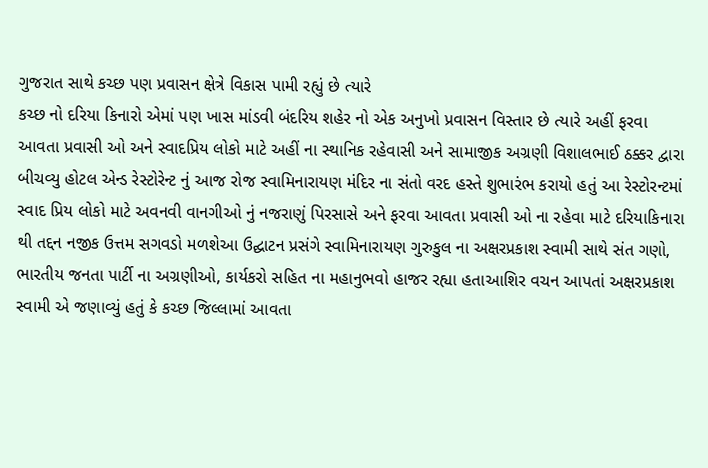ગુજરાત સાથે કચ્છ પણ પ્રવાસન ક્ષેત્રે વિકાસ પામી રહ્યું છે ત્યારે
કચ્છ નો દરિયા કિનારો એમાં પણ ખાસ માંડવી બંદરિય શહેર નો એક અનુખો પ્રવાસન વિસ્તાર છે ત્યારે અહીં ફરવા આવતા પ્રવાસી ઓ અને સ્વાદપ્રિય લોકો માટે અહીં ના સ્થાનિક રહેવાસી અને સામાજીક અગ્રણી વિશાલભાઈ ઠક્કર દ્વારા બીચવ્યુ હોટલ એન્ડ રેસ્ટોરેન્ટ નું આજ રોજ સ્વામિનારાયણ મંદિર ના સંતો વરદ હસ્તે શુભારંભ કરાયો હતું આ રેસ્ટોરન્ટમાં સ્વાદ પ્રિય લોકો માટે અવનવી વાનગીઓ નું નજરાણું પિરસાસે અને ફરવા આવતા પ્રવાસી ઓ ના રહેવા માટે દરિયાકિનારા થી તદ્દન નજીક ઉત્તમ સગવડો મળશેઆ ઉદ્ઘાટન પ્રસંગે સ્વામિનારાયણ ગુરુકુલ ના અક્ષરપ્રકાશ સ્વામી સાથે સંત ગણો, ભારતીય જનતા પાર્ટી ના અગ્રણીઓ, કાર્યકરો સહિત ના મહાનુભવો હાજર રહ્યા હતાઆશિર વચન આપતાં અક્ષરપ્રકાશ સ્વામી એ જણાવ્યું હતું કે કચ્છ જિલ્લામાં આવતા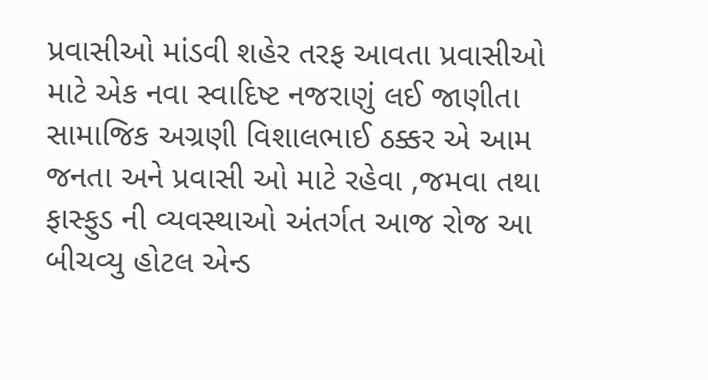પ્રવાસીઓ માંડવી શહેર તરફ આવતા પ્રવાસીઓ માટે એક નવા સ્વાદિષ્ટ નજરાણું લઈ જાણીતા સામાજિક અગ્રણી વિશાલભાઈ ઠક્કર એ આમ જનતા અને પ્રવાસી ઓ માટે રહેવા ,જમવા તથા ફાસ્ફુડ ની વ્યવસ્થાઓ અંતર્ગત આજ રોજ આ બીચવ્યુ હોટલ એન્ડ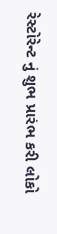રેસ્ટોરેન્ટ નું શુભ પ્રારંભ કરી લોકો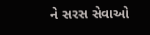ને સરસ સેવાઓ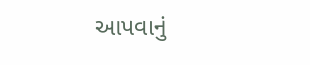આપવાનું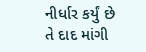નીર્ધાર કર્યું છે તે દાદ માંગી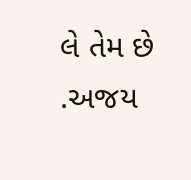લે તેમ છે .અજય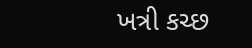ખત્રી કચ્છ